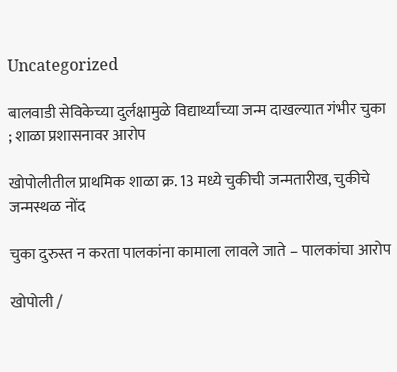Uncategorized

बालवाडी सेविकेच्या दुर्लक्षामुळे विद्यार्थ्यांच्या जन्म दाखल्यात गंभीर चुका ; शाळा प्रशासनावर आरोप

खोपोलीतील प्राथमिक शाळा क्र. 13 मध्ये चुकीची जन्मतारीख, चुकीचे जन्मस्थळ नोंद

चुका दुरुस्त न करता पालकांना कामाला लावले जाते – पालकांचा आरोप

खोपोली /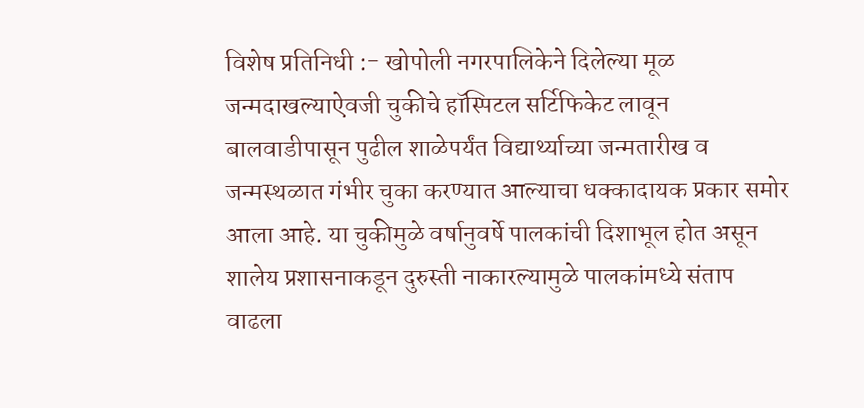विशेष प्रतिनिधी :- खोपोली नगरपालिकेने दिलेल्या मूळ जन्मदाखल्याऐवजी चुकीचे हॉस्पिटल सर्टिफिकेट लावून बालवाडीपासून पुढील शाळेपर्यंत विद्यार्थ्याच्या जन्मतारीख व जन्मस्थळात गंभीर चुका करण्यात आल्याचा धक्कादायक प्रकार समोर आला आहे. या चुकीमुळे वर्षानुवर्षे पालकांची दिशाभूल होत असून शालेय प्रशासनाकडून दुरुस्ती नाकारल्यामुळे पालकांमध्ये संताप वाढला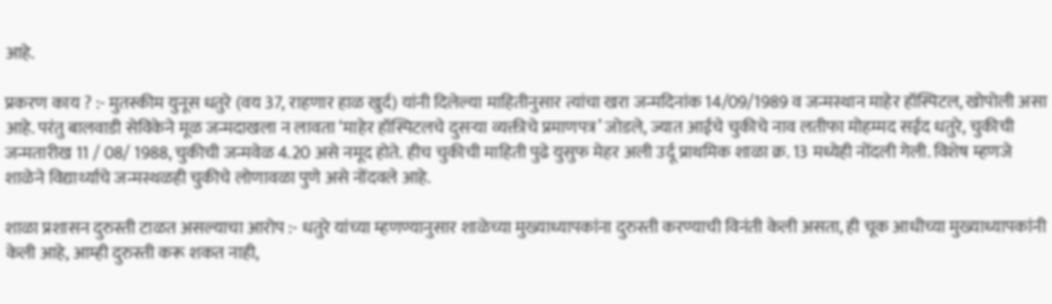आहे.

प्रकरण काय ? :- मुतस्कीम युनूस धतुरे (वय 37, राहणार हाळ खुर्द) यांनी दिलेल्या माहितीनुसार त्यांचा खरा जन्मदिनांक 14/09/1989 व जन्मस्थान माहेर हॉस्पिटल, खोपोली असा आहे. परंतु बालवाडी सेविकेने मूळ जन्मदाखला न लावता ‘माहेर हॉस्पिटलचे दुसऱ्या व्यक्तीचे प्रमाणपत्र’ जोडले, ज्यात आईचे चुकीचे नाव लतीफा मोहम्मद सईद धतुरे, चुकीची जन्मतारीख 11 / 08/ 1988, चुकीची जन्मवेळ 4.20 असे नमूद होते. हीच चुकीची माहिती पुढे युसुफ मेहर अली उर्दू प्राथमिक शाळा क्र. 13 मध्येही नोंदली गेली. विशेष म्हणजे शाळेने विद्यार्थ्याचे जन्मस्थळही चुकीचे लोणावळा पुणे असे नोंदवले आहे.

शाळा प्रशासन दुरुस्ती टाळत असल्याचा आरोप :- धतुरे यांच्या म्हणण्यानुसार शाळेच्या मुख्याध्यापकांना दुरुस्ती करण्याची विनंती केली असता, ही चूक आधीच्या मुख्याध्यापकांनी केली आहे, आम्ही दुरुस्ती करू शकत नाही,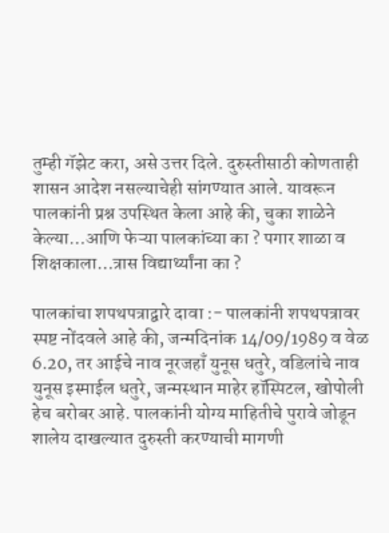तुम्ही गॅझेट करा, असे उत्तर दिले. दुरुस्तीसाठी कोणताही शासन आदेश नसल्याचेही सांगण्यात आले. यावरून पालकांनी प्रश्न उपस्थित केला आहे की, चुका शाळेने केल्या…आणि फेऱ्या पालकांच्या का ? पगार शाळा व शिक्षकाला…त्रास विद्यार्थ्यांना का ?

पालकांचा शपथपत्राद्वारे दावा :- पालकांनी शपथपत्रावर स्पष्ट नोंदवले आहे की, जन्मदिनांक 14/09/1989 व वेळ 6.20, तर आईचे नाव नूरजहाँ युनूस धतुरे, वडिलांचे नाव युनूस इस्माईल धतुरे, जन्मस्थान माहेर हॉस्पिटल, खोपोली हेच बरोबर आहे. पालकांनी योग्य माहितीचे पुरावे जोडून शालेय दाखल्यात दुरुस्ती करण्याची मागणी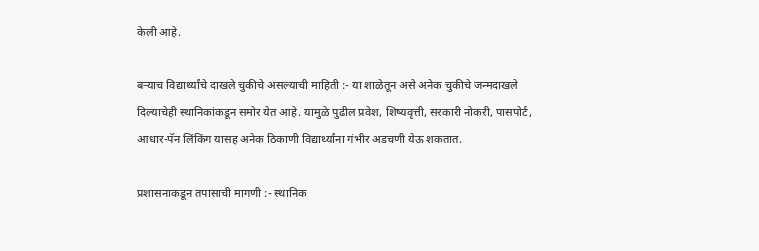केली आहे.

बर्‍याच विद्यार्थ्यांचे दाखले चुकीचे असल्याची माहिती :- या शाळेतून असे अनेक चुकीचे जन्मदाखले दिल्याचेही स्थानिकांकडून समोर येत आहे. यामुळे पुढील प्रवेश, शिष्यवृत्ती, सरकारी नोकरी, पासपोर्ट, आधार-पॅन लिंकिंग यासह अनेक ठिकाणी विद्यार्थ्यांना गंभीर अडचणी येऊ शकतात.

प्रशासनाकडून तपासाची मागणी :- स्थानिक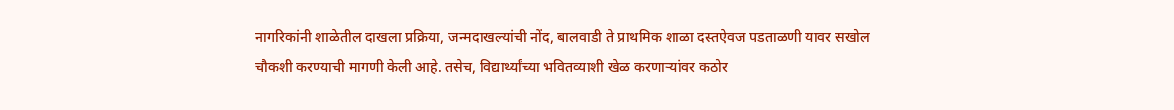नागरिकांनी शाळेतील दाखला प्रक्रिया, जन्मदाखल्यांची नोंद, बालवाडी ते प्राथमिक शाळा दस्तऐवज पडताळणी यावर सखोल चौकशी करण्याची मागणी केली आहे. तसेच, विद्यार्थ्यांच्या भवितव्याशी खेळ करणाऱ्यांवर कठोर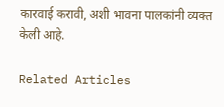कारवाई करावी, अशी भावना पालकांनी व्यक्त केली आहे.

Related Articles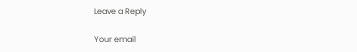Leave a Reply

Your email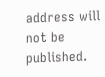address will not be published.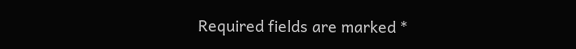Required fields are marked *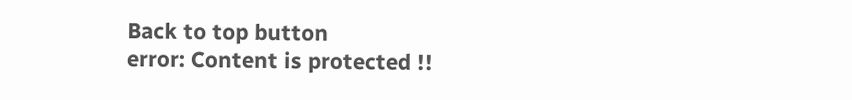Back to top button
error: Content is protected !!